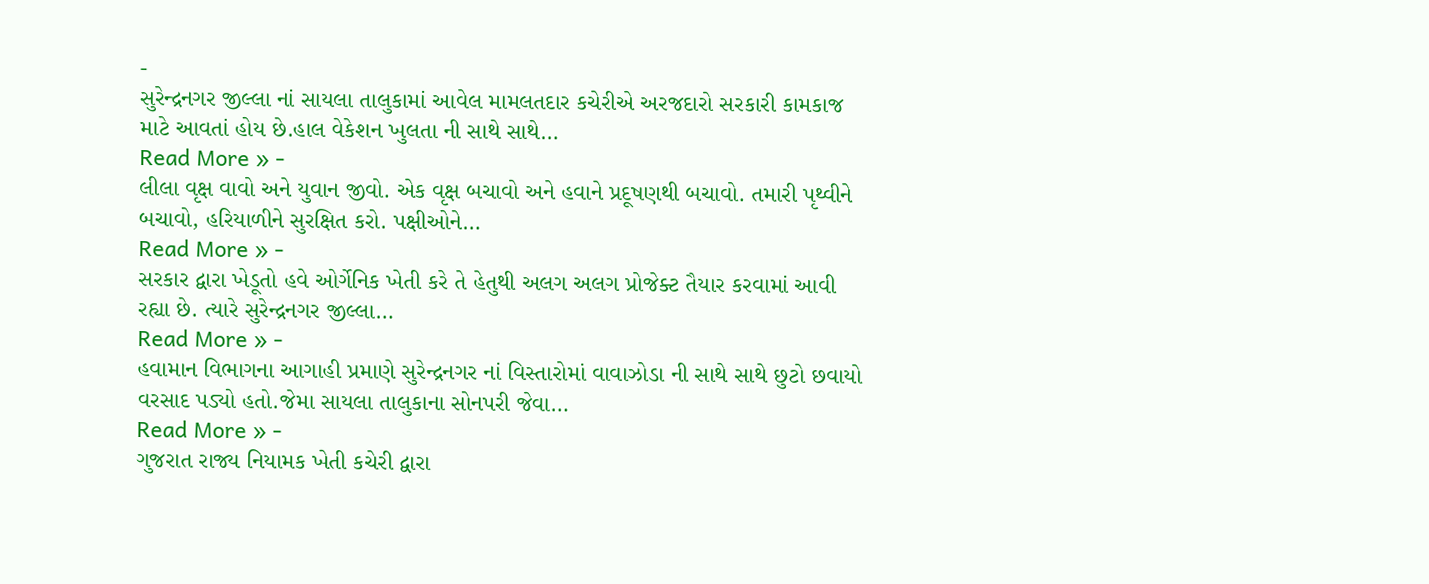-
સુરેન્દ્રનગર જીલ્લા નાં સાયલા તાલુકામાં આવેલ મામલતદાર કચેરીએ અરજદારો સરકારી કામકાજ માટે આવતાં હોય છે.હાલ વેકેશન ખુલતા ની સાથે સાથે…
Read More » -
લીલા વૃક્ષ વાવો અને યુવાન જીવો. એક વૃક્ષ બચાવો અને હવાને પ્રદૂષણથી બચાવો. તમારી પૃથ્વીને બચાવો, હરિયાળીને સુરક્ષિત કરો. પક્ષીઓને…
Read More » -
સરકાર દ્વારા ખેડૂતો હવે ઓર્ગેનિક ખેતી કરે તે હેતુથી અલગ અલગ પ્રોજેક્ટ તૈયાર કરવામાં આવી રહ્યા છે. ત્યારે સુરેન્દ્રનગર જીલ્લા…
Read More » -
હવામાન વિભાગના આગાહી પ્રમાણે સુરેન્દ્રનગર નાં વિસ્તારોમાં વાવાઝોડા ની સાથે સાથે છુટો છવાયો વરસાદ પડ્યો હતો.જેમા સાયલા તાલુકાના સોનપરી જેવા…
Read More » -
ગુજરાત રાજ્ય નિયામક ખેતી કચેરી દ્વારા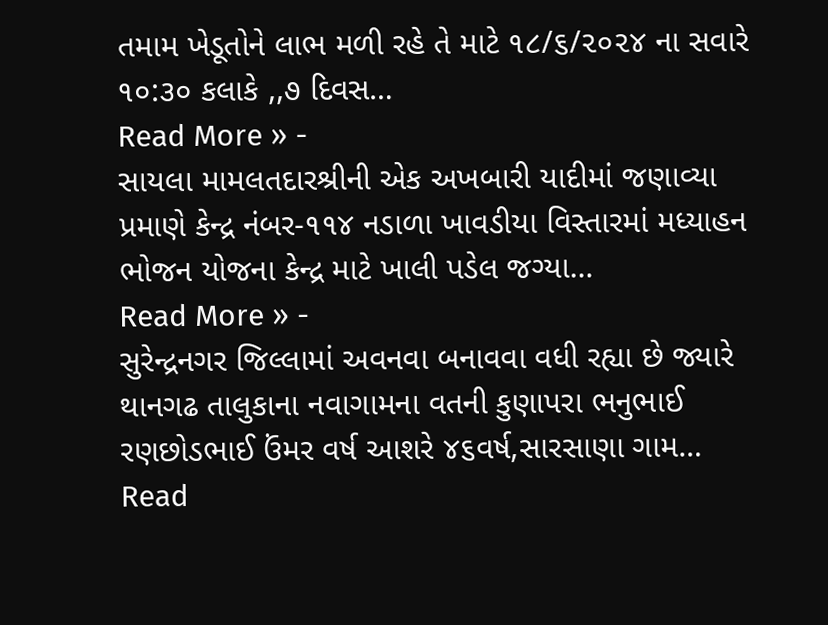તમામ ખેડૂતોને લાભ મળી રહે તે માટે ૧૮/૬/૨૦૨૪ ના સવારે ૧૦:૩૦ કલાકે ,,૭ દિવસ…
Read More » -
સાયલા મામલતદારશ્રીની એક અખબારી યાદીમાં જણાવ્યા પ્રમાણે કેન્દ્ર નંબર-૧૧૪ નડાળા ખાવડીયા વિસ્તારમાં મધ્યાહન ભોજન યોજના કેન્દ્ર માટે ખાલી પડેલ જગ્યા…
Read More » -
સુરેન્દ્રનગર જિલ્લામાં અવનવા બનાવવા વધી રહ્યા છે જ્યારે થાનગઢ તાલુકાના નવાગામના વતની કુણાપરા ભનુભાઈ રણછોડભાઈ ઉંમર વર્ષ આશરે ૪૬વર્ષ,સારસાણા ગામ…
Read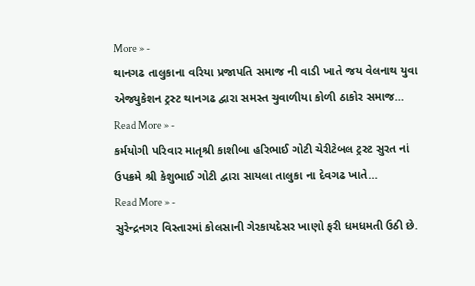More » -
થાનગઢ તાલુકાના વરિયા પ્રજાપતિ સમાજ ની વાડી ખાતે જય વેલનાથ યુવા એજ્યુકેશન ટ્રસ્ટ થાનગઢ દ્વારા સમસ્ત ચુવાળીયા કોળી ઠાકોર સમાજ…
Read More » -
કર્મયોગી પરિવાર માતૃશ્રી કાશીબા હરિભાઈ ગોટી ચેરીટેબલ ટ્રસ્ટ સુરત નાં ઉપક્રમે શ્રી કેશુભાઈ ગોટી દ્વારા સાયલા તાલુકા ના દેવગઢ ખાતે…
Read More » -
સુરેન્દ્રનગર વિસ્તારમાં કોલસાની ગેરકાયદેસર ખાણો ફરી ધમધમતી ઉઠી છે.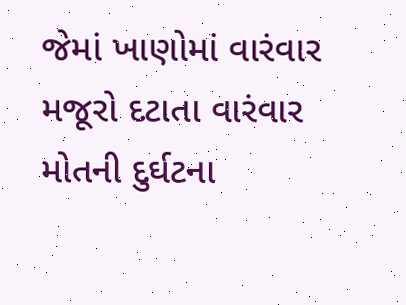જેમાં ખાણોમાં વારંવાર મજૂરો દટાતા વારંવાર મોતની દુર્ઘટના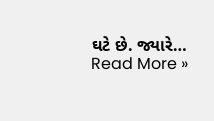ઘટે છે. જ્યારે…
Read More »